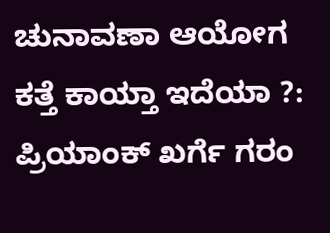ಚುನಾವಣಾ ಆಯೋಗ ಕತ್ತೆ ಕಾಯ್ತಾ ಇದೆಯಾ ?: ಪ್ರಿಯಾಂಕ್ ಖರ್ಗೆ ಗರಂ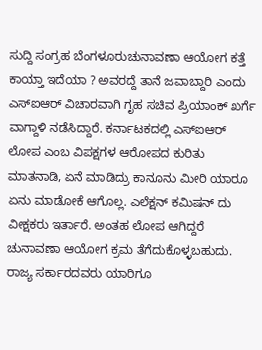ಸುದ್ದಿ ಸಂಗ್ರಹ ಬೆಂಗಳೂರುಚುನಾವಣಾ ಆಯೋಗ ಕತ್ತೆ ಕಾಯ್ತಾ ಇದೆಯಾ ? ಅವರದ್ದೆ ತಾನೆ ಜವಾಬ್ದಾರಿ ಎಂದು ಎಸ್ಐಆರ್ ವಿಚಾರವಾಗಿ ಗೃಹ ಸಚಿವ ಪ್ರಿಯಾಂಕ್ ಖರ್ಗೆ ವಾಗ್ದಾಳಿ ನಡೆಸಿದ್ದಾರೆ. ಕರ್ನಾಟಕದಲ್ಲಿ ಎಸ್ಐಆರ್ ಲೋಪ ಎಂಬ ವಿಪಕ್ಷಗಳ ಆರೋಪದ ಕುರಿತು ಮಾತನಾಡಿ, ಏನೆ ಮಾಡಿದ್ರು ಕಾನೂನು ಮೀರಿ ಯಾರೂ ಏನು ಮಾಡೋಕೆ ಆಗೊಲ್ಲ. ಎಲೆಕ್ಷನ್ ಕಮಿಷನ್ ದು ವೀಕ್ಷಕರು ಇರ್ತಾರೆ. ಅಂತಹ ಲೋಪ ಆಗಿದ್ದರೆ ಚುನಾವಣಾ ಆಯೋಗ ಕ್ರಮ ತೆಗೆದುಕೊಳ್ಳಬಹುದು. ರಾಜ್ಯ ಸರ್ಕಾರದವರು ಯಾರಿಗೂ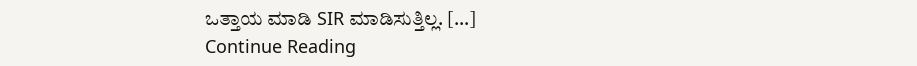ಒತ್ತಾಯ ಮಾಡಿ SIR ಮಾಡಿಸುತ್ತಿಲ್ಲ. […]
Continue Reading